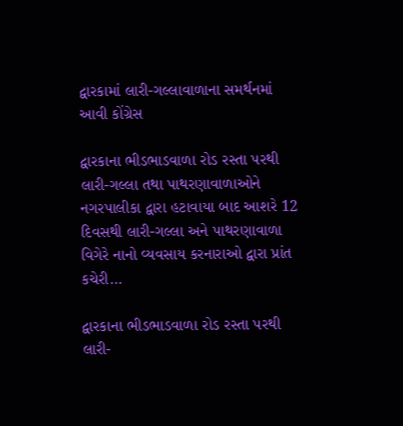દ્વારકામાં લારી-ગલ્લાવાળાના સમર્થનમાં આવી કોંગ્રેસ

દ્વારકાના ભીડભાડવાળા રોડ રસ્તા પરથી લારી-ગલ્લા તથા પાથરણાવાળાઓને નગરપાલીકા દ્વારા હટાવાયા બાદ આશરે 12 દિવસથી લારી-ગલ્લા અને પાથરણાવાળા વિગેરે નાનો વ્યવસાય કરનારાઓ દ્વારા પ્રાંત કચેરી…

દ્વારકાના ભીડભાડવાળા રોડ રસ્તા પરથી લારી-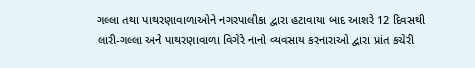ગલ્લા તથા પાથરણાવાળાઓને નગરપાલીકા દ્વારા હટાવાયા બાદ આશરે 12 દિવસથી લારી-ગલ્લા અને પાથરણાવાળા વિગેરે નાનો વ્યવસાય કરનારાઓ દ્વારા પ્રાંત કચેરી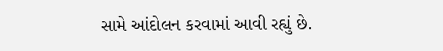સામે આંદોલન કરવામાં આવી રહ્યું છે.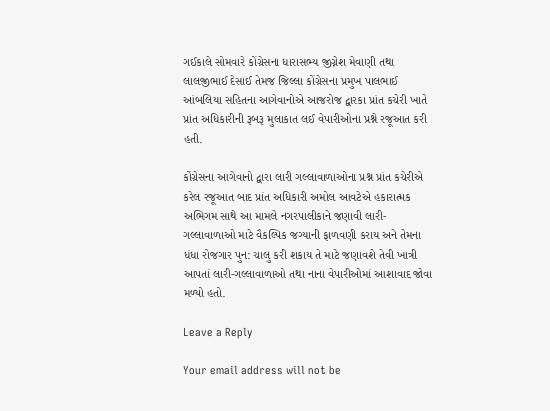ગઈકાલે સોમવારે કોંગ્રેસના ધારાસભ્ય જીગ્નેશ મેવાણી તથા લાલજીભાઈ દેસાઈ તેમજ જિલ્લા કોંગ્રેસના પ્રમુખ પાલભાઈ આંબલિયા સહિતના આગેવાનોએ આજરોજ દ્વારકા પ્રાંત કચેરી ખાતે પ્રાંત અધિકારીની રૂબરૂ મુલાકાત લઈ વેપારીઓના પ્રશ્ને રજૂઆત કરી હતી.

કોંગ્રેસના આગેવાનો દ્વારા લારી ગલ્લાવાળાઓના પ્રશ્ન પ્રાંત કચેરીએ કરેલ રજૂઆત બાદ પ્રાંત અધિકારી અમોલ આવટેએ હકારાત્મક અભિગમ સાથે આ મામલે નગરપાલીકાને જણાવી લારી-ગલ્લાવાળાઓ માટે વૈકલ્પિક જગ્યાની ફાળવણી કરાય અને તેમના ધંધા રોજગાર પુન: ચાલુ કરી શકાય તે માટે જણાવશે તેવી ખાત્રી આપતાં લારી-ગલ્લાવાળાઓ તથા નાના વેપારીઓમાં આશાવાદ જોવા મળ્યો હતો.

Leave a Reply

Your email address will not be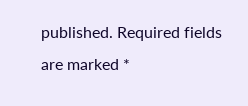published. Required fields are marked *